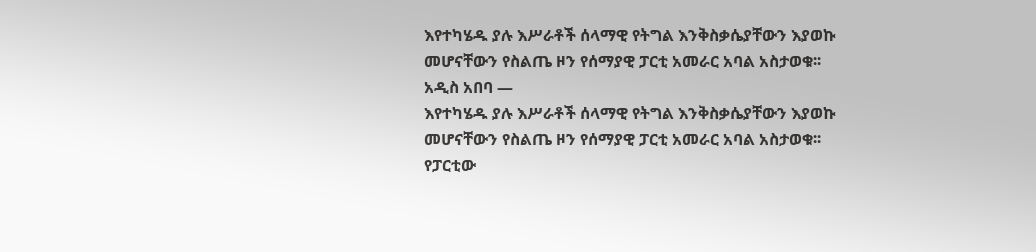እየተካሄዱ ያሉ እሥራቶች ሰላማዊ የትግል እንቅስቃሴያቸውን እያወኩ መሆናቸውን የስልጤ ዞን የሰማያዊ ፓርቲ አመራር አባል አስታወቁ፡፡
አዲስ አበባ —
እየተካሄዱ ያሉ እሥራቶች ሰላማዊ የትግል እንቅስቃሴያቸውን እያወኩ መሆናቸውን የስልጤ ዞን የሰማያዊ ፓርቲ አመራር አባል አስታወቁ፡፡
የፓርቲው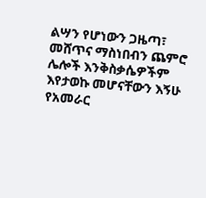ልሣን የሆነውን ጋዜጣ፣ መሸጥና ማስነበብን ጨምሮ ሌሎች እንቅስቃሴዎችም እየታወኩ መሆናቸውን እኝሁ የአመራር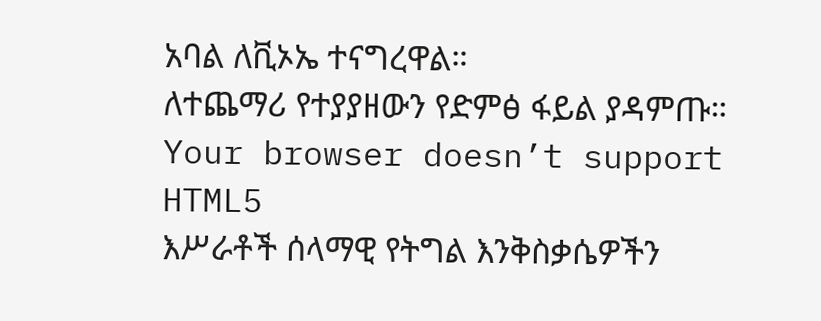አባል ለቪኦኤ ተናግረዋል።
ለተጨማሪ የተያያዘውን የድምፅ ፋይል ያዳምጡ።
Your browser doesn’t support HTML5
እሥራቶች ሰላማዊ የትግል እንቅስቃሴዎችን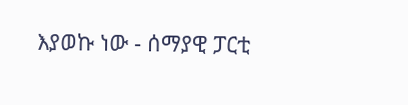እያወኩ ነው - ሰማያዊ ፓርቲ